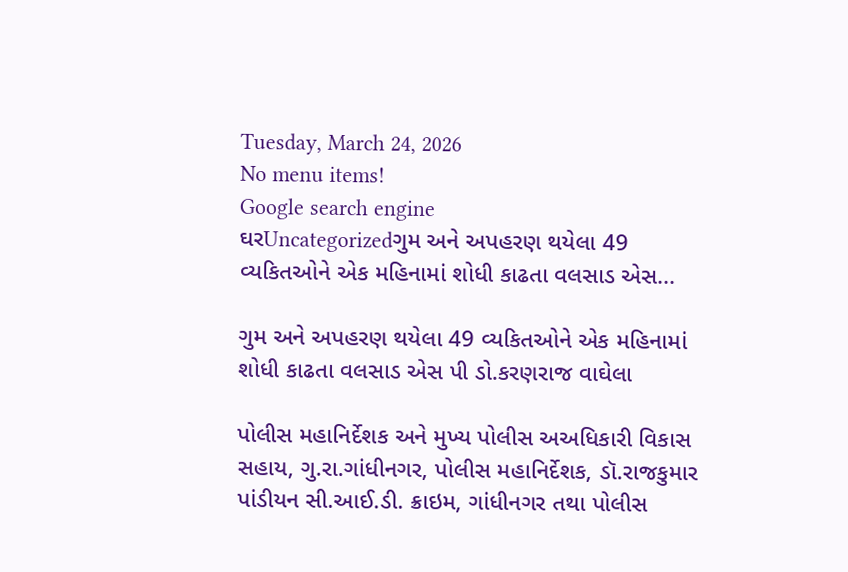Tuesday, March 24, 2026
No menu items!
Google search engine
ઘરUncategorizedગુમ અને અપહરણ થયેલા 49 વ્યકિતઓને એક મહિનામાં શોધી કાઢતા વલસાડ એસ...

ગુમ અને અપહરણ થયેલા 49 વ્યકિતઓને એક મહિનામાં શોધી કાઢતા વલસાડ એસ પી ડો.કરણરાજ વાઘેલા

પોલીસ મહાનિર્દેશક અને મુખ્ય પોલીસ અઅધિકારી વિકાસ સહાય, ગુ.રા.ગાંધીનગર, પોલીસ મહાનિર્દેશક, ડૉ.રાજકુમાર પાંડીયન સી.આઈ.ડી. ક્રાઇમ, ગાંધીનગર તથા પોલીસ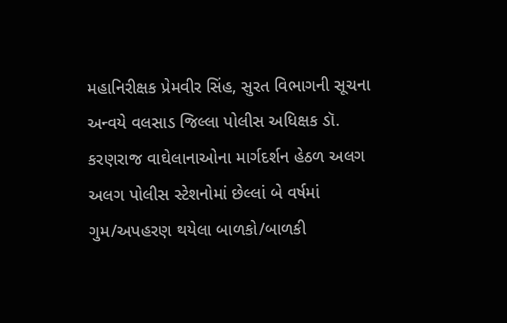મહાનિરીક્ષક પ્રેમવીર સિંહ, સુરત વિભાગની સૂચના અન્વયે વલસાડ જિલ્લા પોલીસ અધિક્ષક ડૉ. કરણરાજ વાઘેલાનાઓના માર્ગદર્શન હેઠળ અલગ અલગ પોલીસ સ્ટેશનોમાં છેલ્લાં બે વર્ષમાં ગુમ/અપહરણ થયેલા બાળકો/બાળકી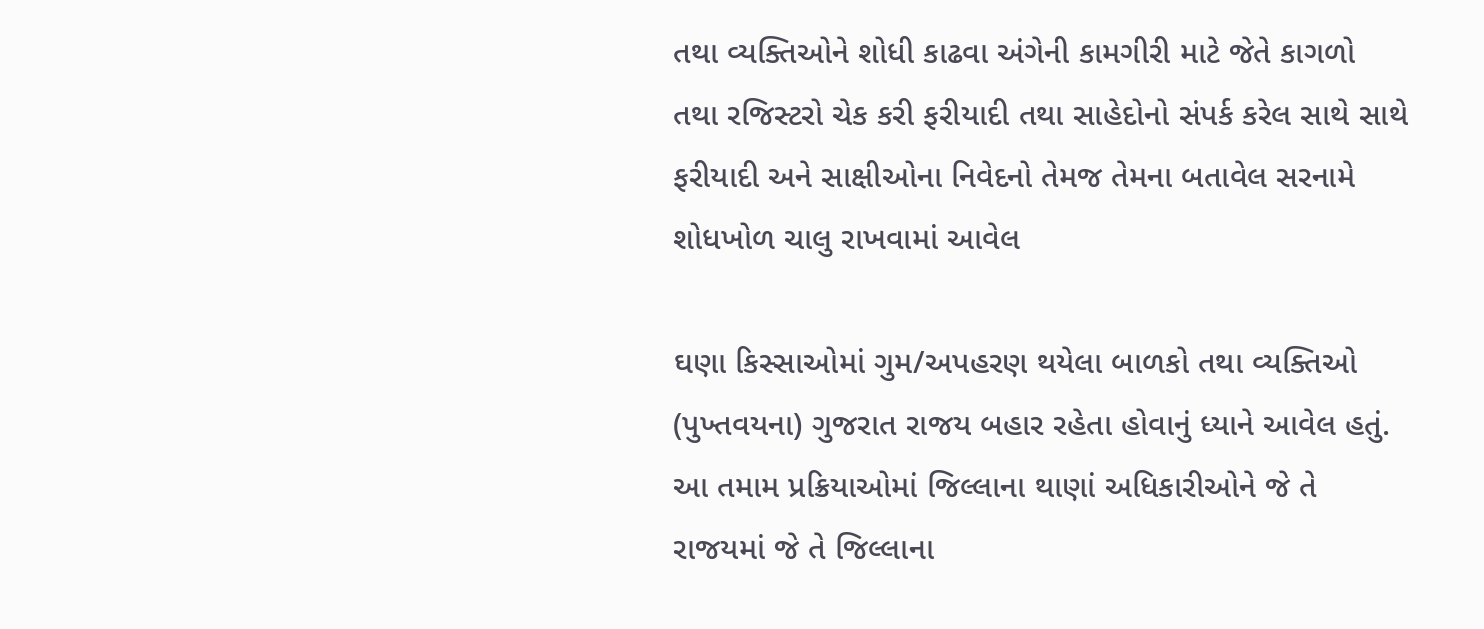તથા વ્યક્તિઓને શોધી કાઢવા અંગેની કામગીરી માટે જેતે કાગળો તથા રજિસ્ટરો ચેક કરી ફરીયાદી તથા સાહેદોનો સંપર્ક કરેલ સાથે સાથે ફરીયાદી અને સાક્ષીઓના નિવેદનો તેમજ તેમના બતાવેલ સરનામે શોધખોળ ચાલુ રાખવામાં આવેલ

ઘણા કિસ્સાઓમાં ગુમ/અપહરણ થયેલા બાળકો તથા વ્યક્તિઓ (પુખ્તવયના) ગુજરાત રાજય બહાર રહેતા હોવાનું ધ્યાને આવેલ હતું. આ તમામ પ્રક્રિયાઓમાં જિલ્લાના થાણાં અધિકારીઓને જે તે રાજયમાં જે તે જિલ્લાના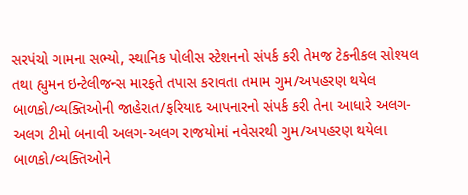સરપંચો ગામના સભ્યો, સ્થાનિક પોલીસ સ્ટેશનનો સંપર્ક કરી તેમજ ટેકનીકલ સોશ્યલ તથા હ્યુમન ઇન્ટેલીજન્સ મારફતે તપાસ કરાવતા તમામ ગુમ/અપહરણ થયેલ બાળકો/વ્યક્તિઓની જાહેરાત/ફરિયાદ આપનારનો સંપર્ક કરી તેના આધારે અલગ-અલગ ટીમો બનાવી અલગ-અલગ રાજયોમાં નવેસરથી ગુમ/અપહરણ થયેલા બાળકો/વ્યક્તિઓને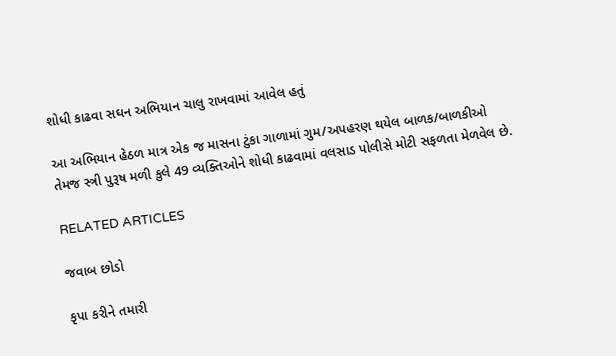શોધી કાઢવા સઘન અભિયાન ચાલુ રાખવામાં આવેલ હતું

આ અભિયાન હેઠળ માત્ર એક જ માસના ટુંકા ગાળામાં ગુમ/અપહરણ થયેલ બાળક/બાળકીઓ તેમજ સ્ત્રી પુરૂષ મળી કુલે 49 વ્યક્તિઓને શોધી કાઢવામાં વલસાડ પોલીસે મોટી સફળતા મેળવેલ છે.

RELATED ARTICLES

જવાબ છોડો

કૃપા કરીને તમારી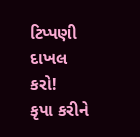ટિપ્પણી દાખલ કરો!
કૃપા કરીને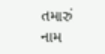તમારું નામ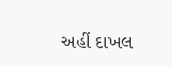અહીં દાખલ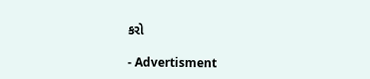કરો

- Advertisment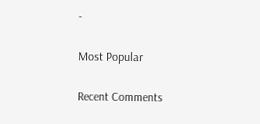-

Most Popular

Recent Comments